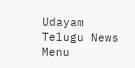Udayam Telugu News
Menu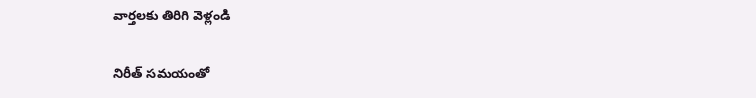వార్తలకు తిరిగి వెళ్లండి

నిరీత్‌ సమయంతో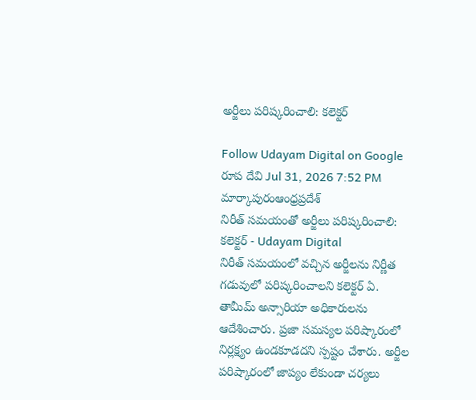అర్జీలు పరిష్కరించాలి: కలెక్టర్

Follow Udayam Digital on Google
రూప దేవి Jul 31, 2026 7:52 PM మార్కాపురంఆంధ్రప్రదేశ్
నిరీత్‌ సమయంతో అర్జీలు పరిష్కరించాలి: కలెక్టర్ - Udayam Digital
నిరీత్‌ సమయంలో వచ్చిన అర్జీలను నిర్ణీత గడువులో పరిష్కరించాలని కలెక్టర్ ఏ. తామీమ్ అన్సారియా అధికారులను ఆదేశించారు. ప్రజా సమస్యల పరిష్కారంలో నిర్లక్ష్యం ఉండకూడదని స్పష్టం చేశారు. అర్జీల పరిష్కారంలో జాప్యం లేకుండా చర్యలు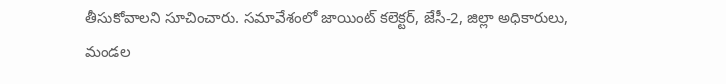తీసుకోవాలని సూచించారు. సమావేశంలో జాయింట్ కలెక్టర్, జేసీ-2, జిల్లా అధికారులు, మండల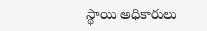స్థాయి అధికారులు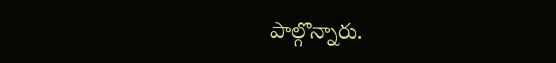పాల్గొన్నారు.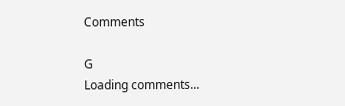Comments

G
Loading comments...